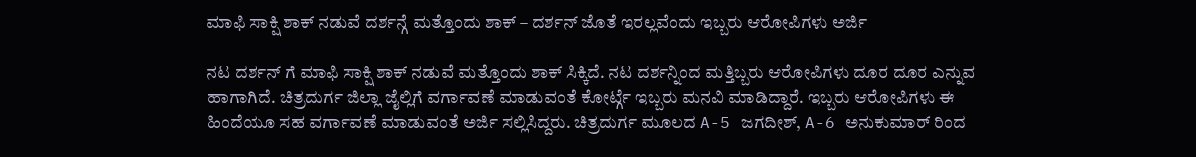ಮಾಫಿ ಸಾಕ್ಷಿ ಶಾಕ್ ನಡುವೆ ದರ್ಶನ್ಗೆ ಮತ್ತೊಂದು ಶಾಕ್ – ದರ್ಶನ್ ಜೊತೆ ಇರಲ್ಲವೆಂದು ಇಬ್ಬರು ಆರೋಪಿಗಳು ಅರ್ಜಿ

ನಟ ದರ್ಶನ್ ಗೆ ಮಾಫಿ ಸಾಕ್ಷಿ ಶಾಕ್ ನಡುವೆ ಮತ್ತೊಂದು ಶಾಕ್ ಸಿಕ್ಕಿದೆ. ನಟ ದರ್ಶನ್ನಿಂದ ಮತ್ತಿಬ್ಬರು ಆರೋಪಿಗಳು ದೂರ ದೂರ ಎನ್ನುವ ಹಾಗಾಗಿದೆ. ಚಿತ್ರದುರ್ಗ ಜಿಲ್ಲಾ ಜೈಲ್ಲಿಗೆ ವರ್ಗಾವಣೆ ಮಾಡುವಂತೆ ಕೋರ್ಟ್ಗೆ ಇಬ್ಬರು ಮನವಿ ಮಾಡಿದ್ದಾರೆ. ಇಬ್ಬರು ಆರೋಪಿಗಳು ಈ ಹಿಂದೆಯೂ ಸಹ ವರ್ಗಾವಣೆ ಮಾಡುವಂತೆ ಅರ್ಜಿ ಸಲ್ಲಿಸಿದ್ದರು. ಚಿತ್ರದುರ್ಗ ಮೂಲದ A-5 ಜಗದೀಶ್, A-6 ಅನುಕುಮಾರ್ ರಿಂದ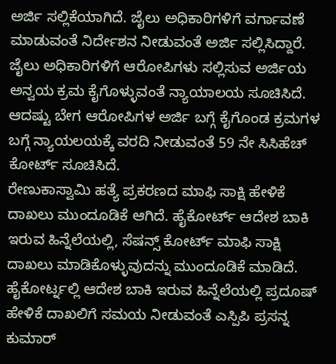ಅರ್ಜಿ ಸಲ್ಲಿಕೆಯಾಗಿದೆ. ಜೈಲು ಅಧಿಕಾರಿಗಳಿಗೆ ವರ್ಗಾವಣೆ ಮಾಡುವಂತೆ ನಿರ್ದೇಶನ ನೀಡುವಂತೆ ಅರ್ಜಿ ಸಲ್ಲಿಸಿದ್ದಾರೆ.
ಜೈಲು ಅಧಿಕಾರಿಗಳಿಗೆ ಆರೋಪಿಗಳು ಸಲ್ಲಿಸುವ ಅರ್ಜಿಯ ಅನ್ವಯ ಕ್ರಮ ಕೈಗೊಳ್ಳುವಂತೆ ನ್ಯಾಯಾಲಯ ಸೂಚಿಸಿದೆ. ಆದಷ್ಟು ಬೇಗ ಆರೋಪಿಗಳ ಅರ್ಜಿ ಬಗ್ಗೆ ಕೈಗೊಂಡ ಕ್ರಮಗಳ ಬಗ್ಗೆ ನ್ಯಾಯಲಯಕ್ಕೆ ವರದಿ ನೀಡುವಂತೆ 59 ನೇ ಸಿಸಿಹೆಚ್ ಕೋರ್ಟ್ ಸೂಚಿಸಿದೆ.
ರೇಣುಕಾಸ್ವಾಮಿ ಹತ್ಯೆ ಪ್ರಕರಣದ ಮಾಫಿ ಸಾಕ್ಷಿ ಹೇಳಿಕೆ ದಾಖಲು ಮುಂದೂಡಿಕೆ ಆಗಿದೆ. ಹೈಕೋರ್ಟ್ ಆದೇಶ ಬಾಕಿ ಇರುವ ಹಿನ್ನೆಲೆಯಲ್ಲಿ, ಸೆಷನ್ಸ್ ಕೋರ್ಟ್ ಮಾಫಿ ಸಾಕ್ಷಿ ದಾಖಲು ಮಾಡಿಕೊಳ್ಳುವುದನ್ನು ಮುಂದೂಡಿಕೆ ಮಾಡಿದೆ. ಹೈಕೋರ್ಟ್ನಲ್ಲಿ ಆದೇಶ ಬಾಕಿ ಇರುವ ಹಿನ್ನೆಲೆಯಲ್ಲಿ ಪ್ರದೂಷ್ ಹೇಳಿಕೆ ದಾಖಲಿಗೆ ಸಮಯ ನೀಡುವಂತೆ ಎಸ್ಪಿಪಿ ಪ್ರಸನ್ನ ಕುಮಾರ್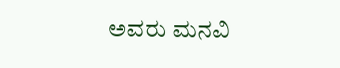ಅವರು ಮನವಿ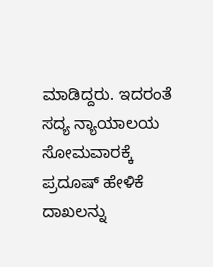ಮಾಡಿದ್ದರು. ಇದರಂತೆ ಸದ್ಯ ನ್ಯಾಯಾಲಯ ಸೋಮವಾರಕ್ಕೆ ಪ್ರದೂಷ್ ಹೇಳಿಕೆ ದಾಖಲನ್ನು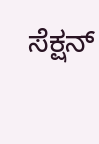ಸೆಕ್ಷನ್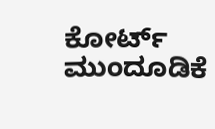ಕೋರ್ಟ್ ಮುಂದೂಡಿಕೆ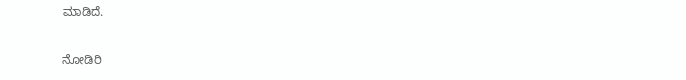ಮಾಡಿದೆ.

ನೋಡಿರಿ